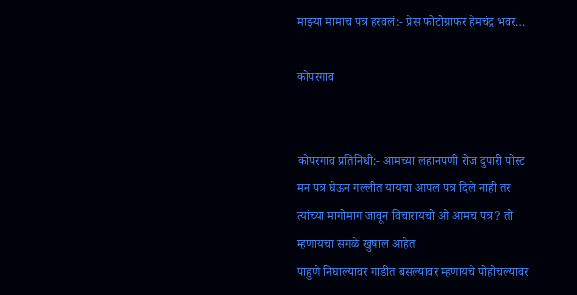माझ्या मामाच पत्र हरवलं:- प्रेस फोटोग्राफर हेमचंद्र भवर…

कोपरगाव


कोपरगाव प्रतिनिधी:- आमच्या लहानपणी रोज दुपारी पोस्ट मन पत्र घेऊन गल्लीत यायचा आपल पत्र दिले नाही तर त्यांच्या मागोमाग जावून विचारायचो ओ आमच पत्र? तो म्हणायचा सगळे खुषाल आहेत
पाहुणे निघाल्यावर गाडीत बसल्यावर म्हणायचे पोहोचल्यावर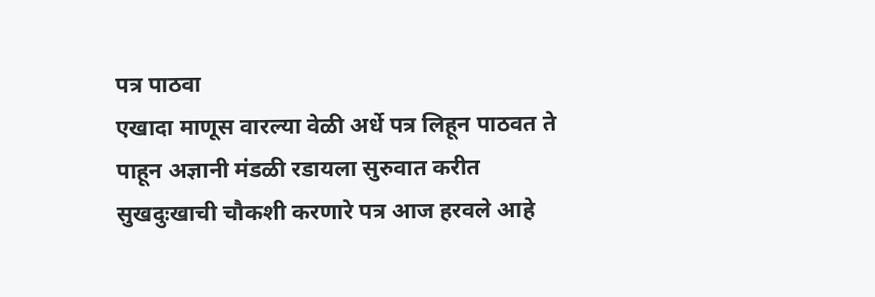पत्र पाठवा
एखादा माणूस वारल्या वेळी अर्धे पत्र लिहून पाठवत ते पाहून अज्ञानी मंडळी रडायला सुरुवात करीत
सुखदुःखाची चौकशी करणारे पत्र आज हरवले आहे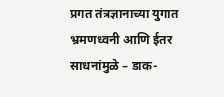प्रगत तंत्रज्ञानाच्या युगात भ्रमणध्वनी आणि ईतर साधनांमुळे – डाक-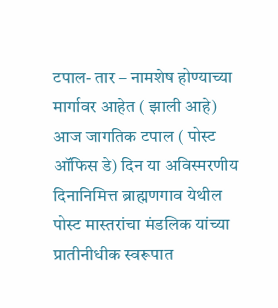टपाल- तार – नामशेष होण्याच्या मार्गावर आहेत ( झाली आहे)
आज जागतिक टपाल ( पोस्ट ऑफिस डे) दिन या अविस्मरणीय दिनानिमित्त ब्राह्मणगाव येथील पोस्ट मास्तरांचा मंडलिक यांच्या प्रातीनीधीक स्वरूपात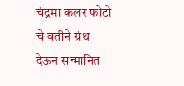चंद्रमा कलर फोटो चे वतीने ग्रंथ देऊन सन्मानित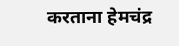करताना हेमचंद्र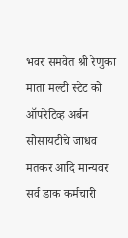भवर समवेत श्री रेणुका माता मल्टी स्टेट को ऑपरेटिव्ह अर्बन सोसायटीचे जाधव मतकर आदि मान्यवर
सर्व डाक कर्मचारी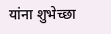यांना शुभेच्छा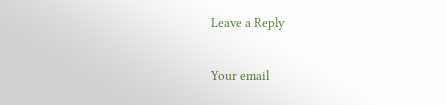Leave a Reply

Your email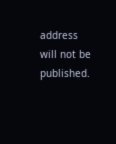address will not be published.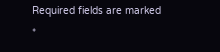Required fields are marked *